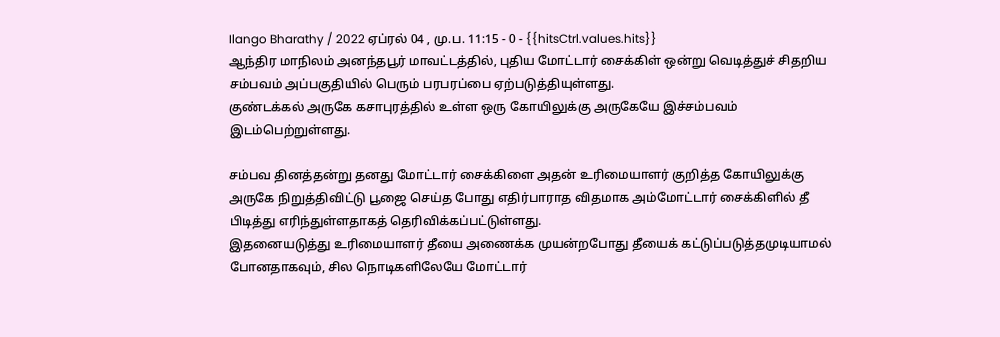Ilango Bharathy / 2022 ஏப்ரல் 04 , மு.ப. 11:15 - 0 - {{hitsCtrl.values.hits}}
ஆந்திர மாநிலம் அனந்தபூர் மாவட்டத்தில், புதிய மோட்டார் சைக்கிள் ஒன்று வெடித்துச் சிதறிய சம்பவம் அப்பகுதியில் பெரும் பரபரப்பை ஏற்படுத்தியுள்ளது.
குண்டக்கல் அருகே கசாபுரத்தில் உள்ள ஒரு கோயிலுக்கு அருகேயே இச்சம்பவம் இடம்பெற்றுள்ளது.

சம்பவ தினத்தன்று தனது மோட்டார் சைக்கிளை அதன் உரிமையாளர் குறித்த கோயிலுக்கு அருகே நிறுத்திவிட்டு பூஜை செய்த போது எதிர்பாராத விதமாக அம்மோட்டார் சைக்கிளில் தீ பிடித்து எரிந்துள்ளதாகத் தெரிவிக்கப்பட்டுள்ளது.
இதனையடுத்து உரிமையாளர் தீயை அணைக்க முயன்றபோது தீயைக் கட்டுப்படுத்தமுடியாமல் போனதாகவும், சில நொடிகளிலேயே மோட்டார்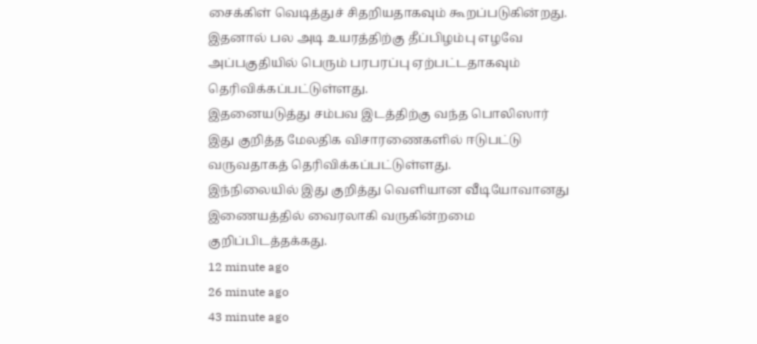சைக்கிள் வெடித்துச் சிதறியதாகவும் கூறப்படுகின்றது.
இதனால் பல அடி உயரத்திற்கு தீப்பிழம்பு எழவே அப்பகுதியில் பெரும் பரபரப்பு ஏற்பட்டதாகவும் தெரிவிக்கப்பட்டுள்ளது.
இதனையடுத்து சம்பவ இடத்திற்கு வந்த பொலிஸார் இது குறித்த மேலதிக விசாரணைகளில் ஈடுபட்டு வருவதாகத் தெரிவிக்கப்பட்டுள்ளது.
இந்நிலையில் இது குறித்து வெளியான வீடியோவானது இணையத்தில் வைரலாகி வருகின்றமை குறிப்பிடத்தக்கது.
12 minute ago
26 minute ago
43 minute ago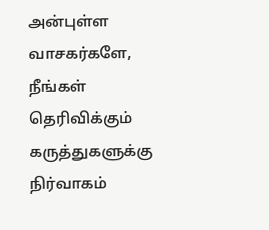அன்புள்ள வாசகர்களே,
நீங்கள் தெரிவிக்கும் கருத்துகளுக்கு நிர்வாகம்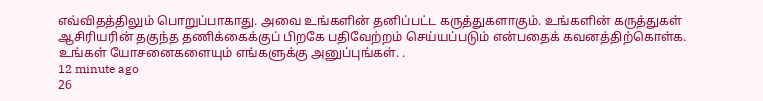எவ்விதத்திலும் பொறுப்பாகாது. அவை உங்களின் தனிப்பட்ட கருத்துகளாகும். உங்களின் கருத்துகள் ஆசிரியரின் தகுந்த தணிக்கைக்குப் பிறகே பதிவேற்றம் செய்யப்படும் என்பதைக் கவனத்திற்கொள்க. உங்கள் யோசனைகளையும் எங்களுக்கு அனுப்புங்கள். .
12 minute ago
26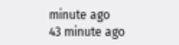minute ago
43 minute ago